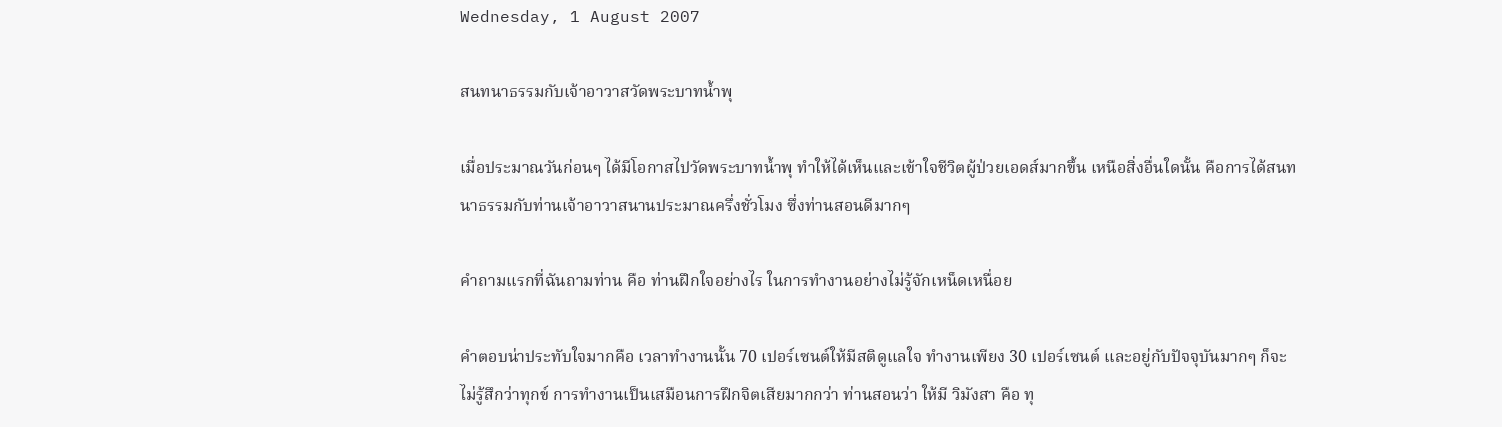Wednesday, 1 August 2007

สนทนาธรรมกับเจ้าอาวาสวัดพระบาทน้ำพุ

เมื่อประมาณวันก่อนๆ ได้มีโอกาสไปวัดพระบาทน้ำพุ ทำให้ได้เห็นและเข้าใจชีวิตผู้ป่วยเอดส์มากขึ้น เหนือสิ่งอื่นใดนั้น คือการได้สนทนาธรรมกับท่านเจ้าอาวาสนานประมาณครึ่งชั่วโมง ซึ่งท่านสอนดีมากๆ

คำถามแรกที่ฉันถามท่าน คือ ท่านฝึกใจอย่างไร ในการทำงานอย่างไม่รู้จักเหน็ดเหนื่อย

คำตอบน่าประทับใจมากคือ เวลาทำงานนั้น 70 เปอร์เซนต์ให้มีสติดูแลใจ ทำงานเพียง 30 เปอร์เซนต์ และอยู่กับปัจจุบันมากๆ ก็จะไม่รู้สึกว่าทุกข์ การทำงานเป็นเสมือนการฝึกจิตเสียมากกว่า ท่านสอนว่า ให้มี วิมังสา คือ ทุ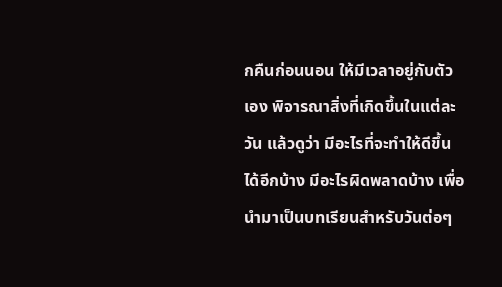กคืนก่อนนอน ให้มีเวลาอยู่กับตัวเอง พิจารณาสิ่งที่เกิดขึ้นในแต่ละวัน แล้วดูว่า มีอะไรที่จะทำให้ดีขึ้นได้อีกบ้าง มีอะไรผิดพลาดบ้าง เพื่อนำมาเป็นบทเรียนสำหรับวันต่อๆ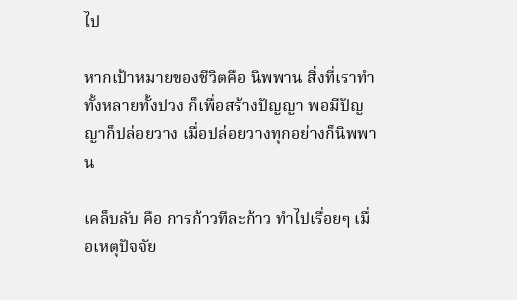ไป

หากเป้าหมายของชีวิตคือ นิพพาน สิ่งที่เราทำทั้งหลายทั้งปวง ก็เพื่อสร้างปัญญา พอมีปัญญาก็ปล่อยวาง เมื่อปล่อยวางทุกอย่างก็นิพพาน

เคล็บลับ คือ การก้าวทีละก้าว ทำไปเรื่อยๆ เมื่อเหตุปัจจัย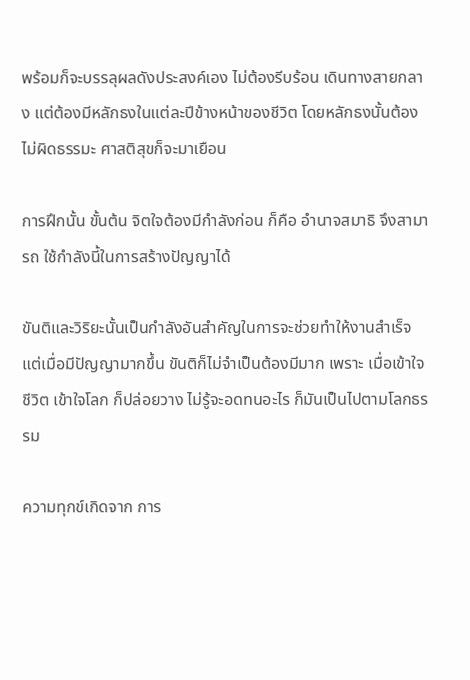พร้อมก็จะบรรลุผลดังประสงค์เอง ไม่ต้องรีบร้อน เดินทางสายกลาง แต่ต้องมีหลักธงในแต่ละปีข้างหน้าของชีวิต โดยหลักธงนั้นต้องไม่ผิดธรรมะ ศาสติสุขก็จะมาเยือน

การฝึกนั้น ขั้นต้น จิตใจต้องมีกำลังก่อน ก็คือ อำนาจสมาธิ จึงสามารถ ใช้กำลังนี้ในการสร้างปัญญาได้

ขันติและวิริยะนั้นเป็นกำลังอันสำคัญในการจะช่วยทำให้งานสำเร็จ แต่เมื่อมีปัญญามากขึ้น ขันติก็ไม่จำเป็นต้องมีมาก เพราะ เมื่อเข้าใจชีวิต เข้าใจโลก ก็ปล่อยวาง ไม่รู้จะอดทนอะไร ก็มันเป็นไปตามโลกธรรม

ความทุกข์เกิดจาก การ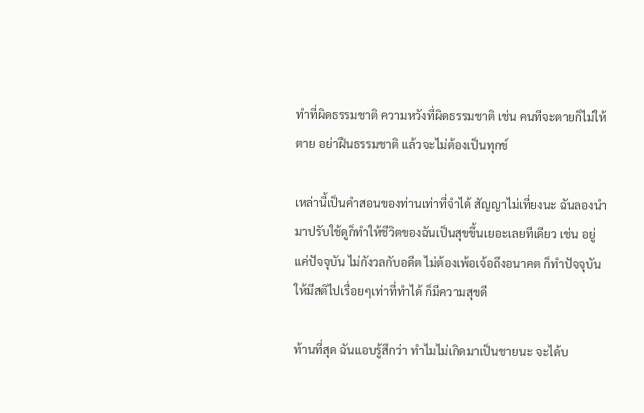ทำที่ผิดธรรมชาติ ความหวังที่ผิดธรรมชาติ เช่น คนทีจะตายก็ไม่ให้ตาย อย่าฝืนธรรมชาติ แล้วจะไม่ต้องเป็นทุกข์

เหล่านี้เป็นคำสอนของท่านเท่าที่จำได้ สัญญาไม่เที่ยงนะ ฉันลองนำมาปรับใช้ดูก็ทำให้ชีวิตของฉันเป็นสุขขึ้นเยอะเลยทีเดียว เช่น อยู่แค่ปัจจุบัน ไม่กังวลกับอดีต ไม่ต้องเพ้อเจ้อถึงอนาคต ก็ทำปัจจุบันให้มีสติไปเรื่อยๆเท่าที่ทำได้ ก็มีความสุขดี

ท้านที่สุด ฉันแอบรู้สึกว่า ทำไมไม่เกิดมาเป็นชายนะ จะได้บ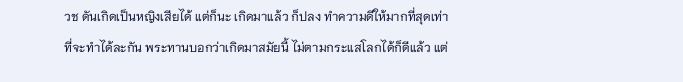วช ดันเกิดเป็นหญิงเสียได้ แต่ก็นะ เกิดมาแล้ว ก็ปลง ทำความดีให้มากที่สุดเท่าที่จะทำได้ละกัน พระทานบอกว่าเกิดมาสมัยนี้ ไม่ตามกระแสโลกได้ก็ดีแล้ว แต่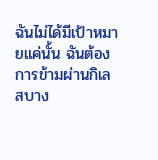ฉันไม่ได้มีเป้าหมายแค่นั้น ฉันต้องการข้ามผ่านกิเลสบาง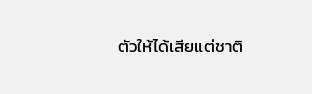ตัวให้ได้เสียแต่ชาติ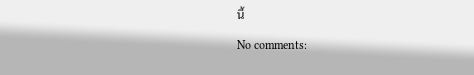นี้

No comments: